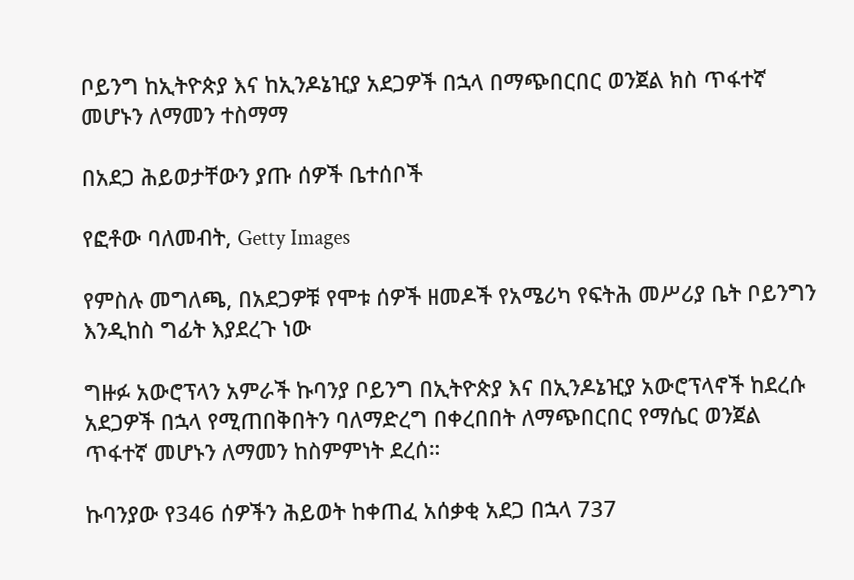ቦይንግ ከኢትዮጵያ እና ከኢንዶኔዢያ አደጋዎች በኋላ በማጭበርበር ወንጀል ክስ ጥፋተኛ መሆኑን ለማመን ተስማማ

በአደጋ ሕይወታቸውን ያጡ ሰዎች ቤተሰቦች

የፎቶው ባለመብት, Getty Images

የምስሉ መግለጫ, በአደጋዎቹ የሞቱ ሰዎች ዘመዶች የአሜሪካ የፍትሕ መሥሪያ ቤት ቦይንግን እንዲከስ ግፊት እያደረጉ ነው

ግዙፉ አውሮፕላን አምራች ኩባንያ ቦይንግ በኢትዮጵያ እና በኢንዶኔዢያ አውሮፕላኖች ከደረሱ አደጋዎች በኋላ የሚጠበቅበትን ባለማድረግ በቀረበበት ለማጭበርበር የማሴር ወንጀል ጥፋተኛ መሆኑን ለማመን ከስምምነት ደረሰ።

ኩባንያው የ346 ሰዎችን ሕይወት ከቀጠፈ አሰቃቂ አደጋ በኋላ 737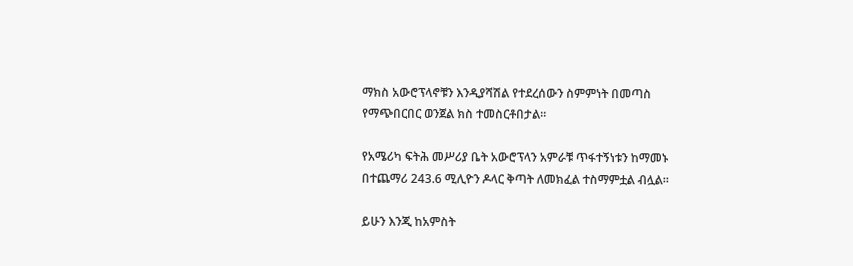ማክስ አውሮፕላኖቹን እንዲያሻሽል የተደረሰውን ስምምነት በመጣስ የማጭበርበር ወንጀል ክስ ተመስርቶበታል።

የአሜሪካ ፍትሕ መሥሪያ ቤት አውሮፕላን አምራቹ ጥፋተኝነቱን ከማመኑ በተጨማሪ 243.6 ሚሊዮን ዶላር ቅጣት ለመክፈል ተስማምቷል ብሏል።

ይሁን እንጂ ከአምስት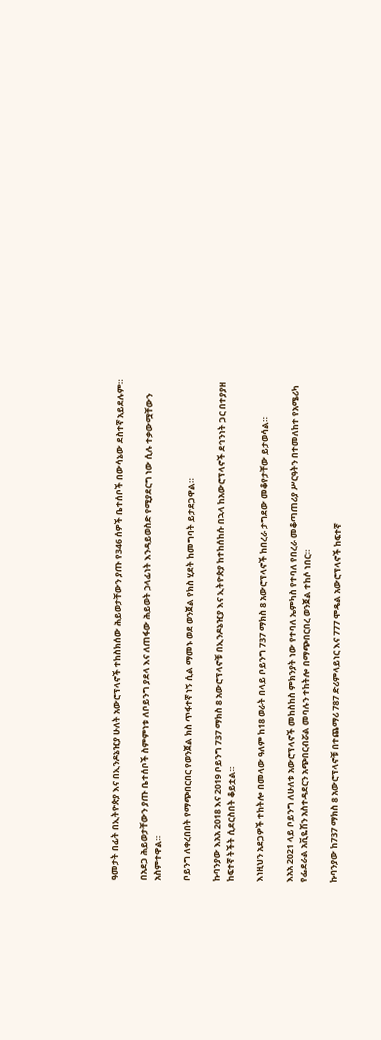ዓመታት በፊት በኢትዮጵያ እና በኢንዶኔዢያ ሁለት አውሮፕላኖች ተከስክሰው ሕይወታቸውን ያጡ የ346 ሰዎች ቤተሰቦች በውሳኔው ደስተኛ አይደሉም።

በአደጋ ሕይወታቸውን ያጡ ቤተሰቦች ስምምነቱ ለቦይንግ ያደላ እና ለጠፋው ሕይወት ኃላፊነት እንዳይወስድ የሚያደርግ ነው ሲሉ ተቃውሟቸውን አስምተዋል።

ቦይንግ ለቀረበበት የማጭበርበር የወንጀል ክስ ጥፋተኛ ነኝ ሲል ማመኑ ወደ ወንጀል የክስ ሂደት ከመግባት ይታደጋዋል።

ኩባንያው እአአ 2018 እና 2019 ቦይንግ 737 ማክስ 8 አውሮፕላኖቹ በኢንዶኔዢያ እና ኢትዮጵያ ከተከሰከሱ በኋላ ከአውሮፕላኖች ደኅንነት ጋር በተያያዘ ከፍተኛ ትችት ሲደርስበት ቆይቷል።

እነዚህን አደጋዎች ተከትሎ በመላው ዓለም ከ18 ወራት በላይ ቦይንግ 737 ማክስ 8 አውሮፕላኖች ከበረራ ታግደው መቆየታቸው ይታወሳል።

እአአ 2021 ላይ ቦይንግ ለሁለቱ አውሮፕላኖች መከስከስ ምክንያት ነው የተባለ ኤምካስ የተባለ የበረራ መቆጣጠሪያ ሥርዓትን በተመለከተ የአሜሪካ የፌደራል አቪዬሽን አስተዳደርን አጭበርብሯል መባሉን ተከትሎ በማጭበርበረ ወንጀል ተከሶ ነበር።

ኩባንያው ከ737 ማክስ 8 አውሮፕላኖቹ በተጨማሪ 787 ድሪምላይነር እና 777 ሞዴል አውሮፕላኖች ከፍተኛ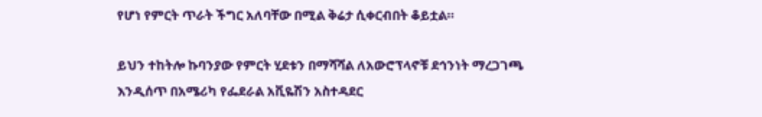የሆነ የምርት ጥራት ችግር አለባቸው በሚል ቅሬታ ሲቀርብበት ቆይቷል።

ይህን ተከትሎ ኩባንያው የምርት ሂደቱን በማሻሻል ለአውሮፕላኖቹ ደኅንነት ማረጋገጫ እንዲሰጥ በአሜሪካ የፌደራል አቪዬሽን አስተዳደር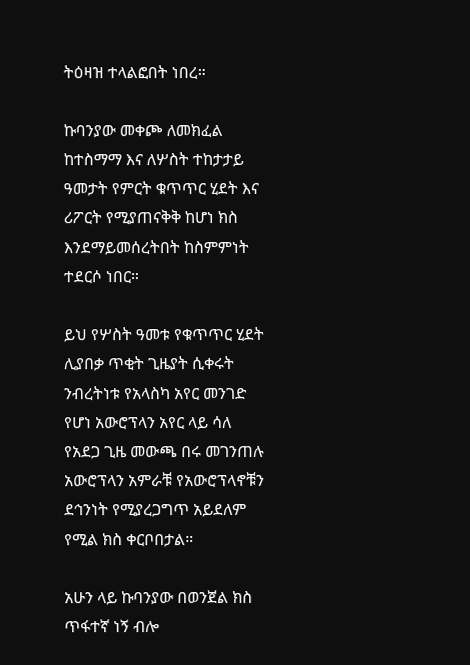ትዕዛዝ ተላልፎበት ነበረ።

ኩባንያው መቀጮ ለመክፈል ከተስማማ እና ለሦስት ተከታታይ ዓመታት የምርት ቁጥጥር ሂደት እና ሪፖርት የሚያጠናቅቅ ከሆነ ክስ እንደማይመሰረትበት ከስምምነት ተደርሶ ነበር።

ይህ የሦስት ዓመቱ የቁጥጥር ሂደት ሊያበቃ ጥቂት ጊዜያት ሲቀሩት ንብረትነቱ የአላስካ አየር መንገድ የሆነ አውሮፕላን አየር ላይ ሳለ የአደጋ ጊዜ መውጫ በሩ መገንጠሉ አውሮፕላን አምራቹ የአውሮፕላኖቹን ደኅንነት የሚያረጋግጥ አይደለም የሚል ክስ ቀርቦበታል።

አሁን ላይ ኩባንያው በወንጀል ክስ ጥፋተኛ ነኝ ብሎ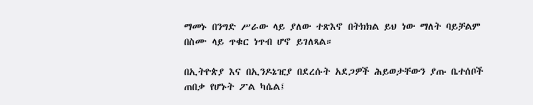ማመኑ በንግድ ሥራው ላይ ያለው ተጽእኖ በትክክል ይህ ነው ማለት ባይቻልም በስሙ ላይ ጥቁር ነጥብ ሆኖ ይገለጻል።

በኢትዮጵያ እና በኢንዶኔዢያ በደረሱት አደጋዎች ሕይወታቸውን ያጡ ቤተሰቦች ጠበቃ የሆኑት ፖል ካሴል፤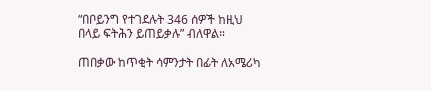“በቦይንግ የተገደሉት 346 ሰዎች ከዚህ በላይ ፍትሕን ይጠይቃሉ” ብለዋል።

ጠበቃው ከጥቂት ሳምንታት በፊት ለአሜሪካ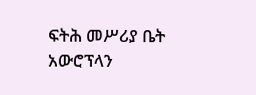ፍትሕ መሥሪያ ቤት አውሮፕላን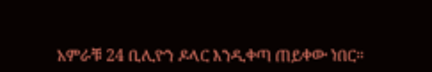አምራቹ 24 ቢሊዮን ዶላር እንዲቀጣ ጠይቀው ነበር።